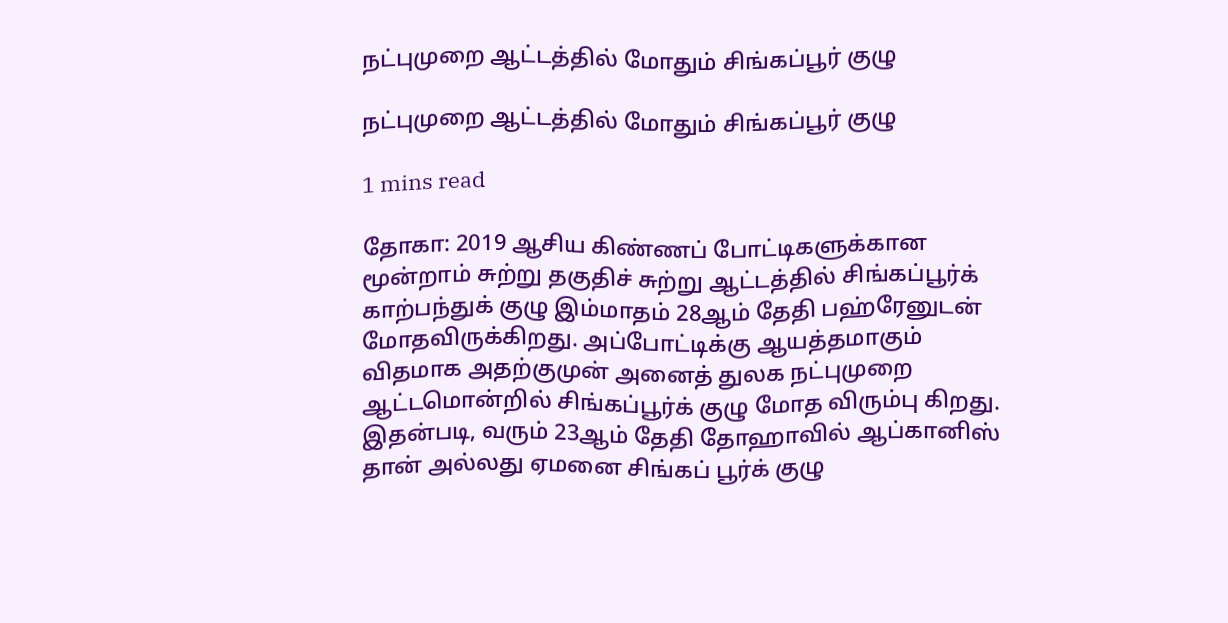நட்புமுறை ஆட்டத்தில் மோதும் சிங்கப்பூர் குழு

நட்புமுறை ஆட்டத்தில் மோதும் சிங்கப்பூர் குழு

1 mins read

தோகா: 2019 ஆசிய கிண்ணப் போட்டிகளுக்கான மூன்றாம் சுற்று தகுதிச் சுற்று ஆட்டத்தில் சிங்கப்பூர்க் காற்பந்துக் குழு இம்மாதம் 28ஆம் தேதி பஹ்ரேனுடன் மோதவிருக்கிறது. அப்போட்டிக்கு ஆயத்தமாகும் விதமாக அதற்குமுன் அனைத் துலக நட்புமுறை ஆட்டமொன்றில் சிங்கப்பூர்க் குழு மோத விரும்பு கிறது. இதன்படி, வரும் 23ஆம் தேதி தோஹாவில் ஆப்கானிஸ் தான் அல்லது ஏமனை சிங்கப் பூர்க் குழு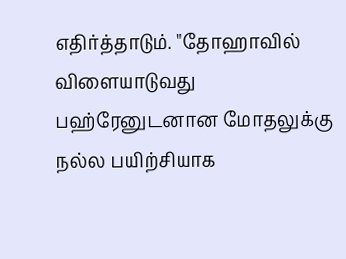எதிர்த்தாடும். "தோஹாவில் விளையாடுவது பஹ்ரேனுடனான மோதலுக்கு நல்ல பயிற்சியாக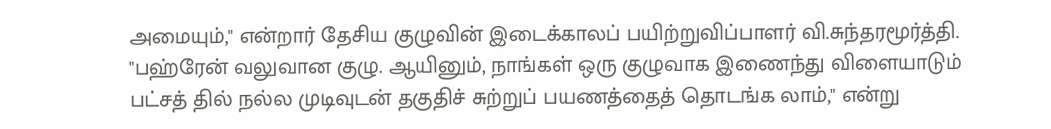அமையும்," என்றார் தேசிய குழுவின் இடைக்காலப் பயிற்றுவிப்பாளர் வி.சுந்தரமூர்த்தி. "பஹ்ரேன் வலுவான குழு. ஆயினும், நாங்கள் ஒரு குழுவாக இணைந்து விளையாடும் பட்சத் தில் நல்ல முடிவுடன் தகுதிச் சுற்றுப் பயணத்தைத் தொடங்க லாம்," என்று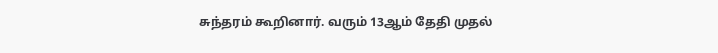சுந்தரம் கூறினார். வரும் 13ஆம் தேதி முதல்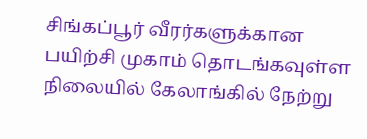சிங்கப்பூர் வீரர்களுக்கான பயிற்சி முகாம் தொடங்கவுள்ள நிலையில் கேலாங்கில் நேற்று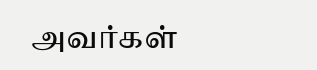அவர்கள்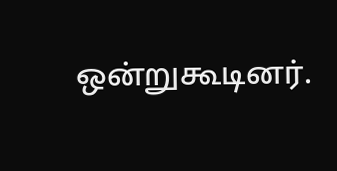ஒன்றுகூடினர்.